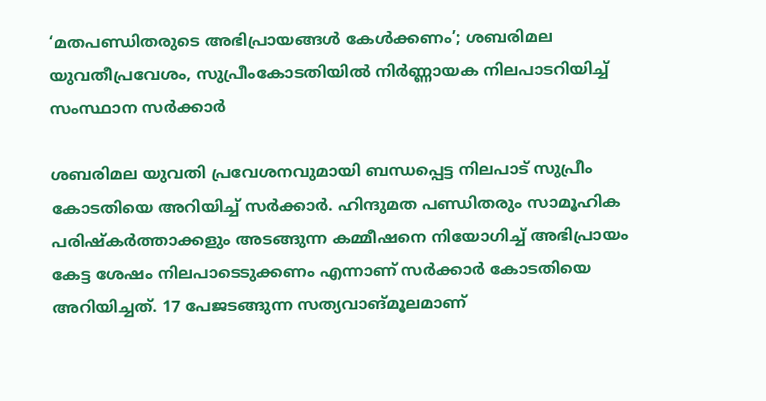‘മതപണ്ഡിതരുടെ അഭിപ്രായങ്ങൾ കേൾക്കണം’; ശബരിമല യുവതീപ്രവേശം, സുപ്രീംകോടതിയിൽ നിർണ്ണായക നിലപാടറിയിച്ച് സംസ്ഥാന സർക്കാർ

ശബരിമല യുവതി പ്രവേശനവുമായി ബന്ധപ്പെട്ട നിലപാട് സുപ്രീം കോടതിയെ അറിയിച്ച് സർക്കാർ. ഹിന്ദുമത പണ്ഡിതരും സാമൂഹിക പരിഷ്‌കർത്താക്കളും അടങ്ങുന്ന കമ്മീഷനെ നിയോഗിച്ച് അഭിപ്രായം കേട്ട ശേഷം നിലപാടെടുക്കണം എന്നാണ് സർക്കാർ കോടതിയെ അറിയിച്ചത്. 17 പേജടങ്ങുന്ന സത്യവാങ്മൂലമാണ്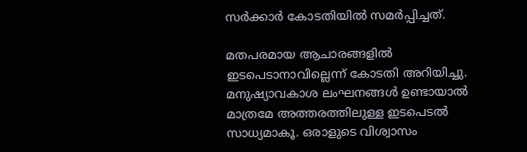സർക്കാർ കോടതിയിൽ സമർപ്പിച്ചത്.

മതപരമായ ആചാരങ്ങളിൽ ഇടപെടാനാവില്ലെന്ന് കോടതി അറിയിച്ചു. മനുഷ്യാവകാശ ലംഘനങ്ങൾ ഉണ്ടായാൽ മാത്രമേ അത്തരത്തിലുള്ള ഇടപെടൽ സാധ്യമാകൂ. ഒരാളുടെ വിശ്വാസം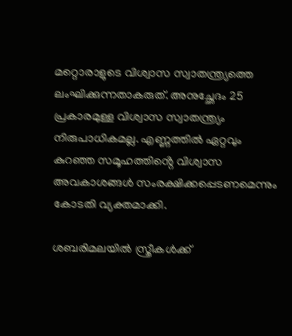മറ്റൊരാളുടെ വിശ്വാസ സ്വാതന്ത്ര്യത്തെ ലംഘിക്കുന്നതാകരുത്. അനുച്ഛേദം 25 പ്രകാരമുള്ള വിശ്വാസ സ്വാതന്ത്ര്യം നിരുപാധികമല്ല. എണ്ണത്തിൽ ഏറ്റവും കുറഞ്ഞ സമൂഹത്തിൻ്റെ വിശ്വാസ അവകാശങ്ങൾ സംരക്ഷിക്കപ്പെടണമെന്നും കോടതി വ്യക്തമാക്കി.

ശബരിമലയിൽ സ്ത്രീകൾക്ക്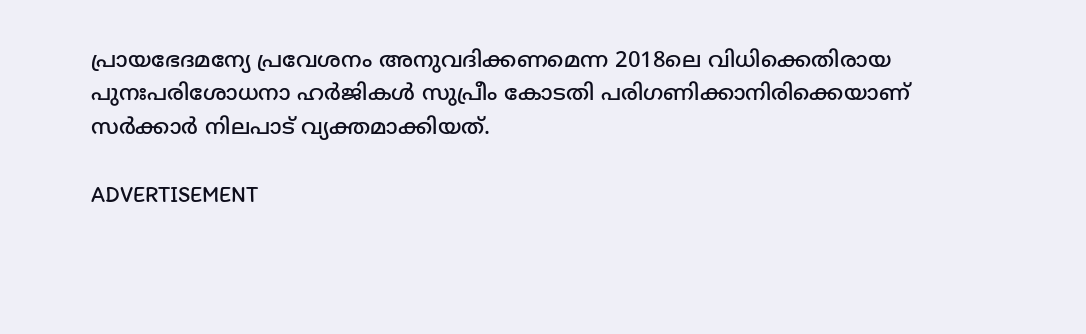പ്രായഭേദമന്യേ പ്രവേശനം അനുവദിക്കണമെന്ന 2018ലെ വിധിക്കെതിരായ പുനഃപരിശോധനാ ഹർജികൾ സുപ്രീം കോടതി പരിഗണിക്കാനിരിക്കെയാണ് സർക്കാർ നിലപാട് വ്യക്തമാക്കിയത്.

ADVERTISEMENT